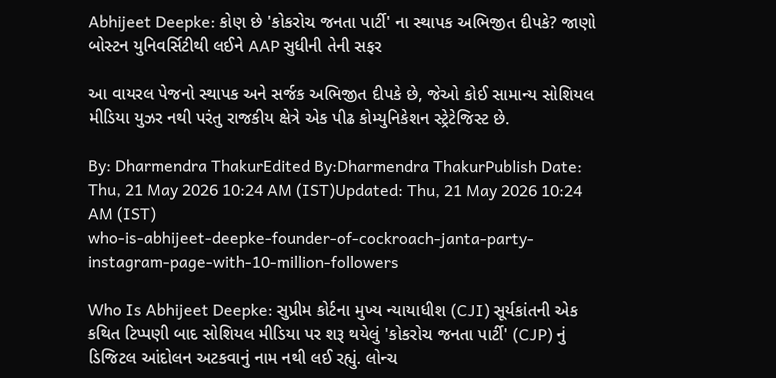Abhijeet Deepke: કોણ છે 'કોકરોચ જનતા પાર્ટી' ના સ્થાપક અભિજીત દીપકે? જાણો બોસ્ટન યુનિવર્સિટીથી લઈને AAP સુધીની તેની સફર

આ વાયરલ પેજનો સ્થાપક અને સર્જક અભિજીત દીપકે છે, જેઓ કોઈ સામાન્ય સોશિયલ મીડિયા યુઝર નથી પરંતુ રાજકીય ક્ષેત્રે એક પીઢ કોમ્યુનિકેશન સ્ટ્રેટેજિસ્ટ છે.

By: Dharmendra ThakurEdited By:Dharmendra ThakurPublish Date: Thu, 21 May 2026 10:24 AM (IST)Updated: Thu, 21 May 2026 10:24 AM (IST)
who-is-abhijeet-deepke-founder-of-cockroach-janta-party-instagram-page-with-10-million-followers

Who Is Abhijeet Deepke: સુપ્રીમ કોર્ટના મુખ્ય ન્યાયાધીશ (CJI) સૂર્યકાંતની એક કથિત ટિપ્પણી બાદ સોશિયલ મીડિયા પર શરૂ થયેલું 'કોકરોચ જનતા પાર્ટી' (CJP) નું ડિજિટલ આંદોલન અટકવાનું નામ નથી લઈ રહ્યું. લોન્ચ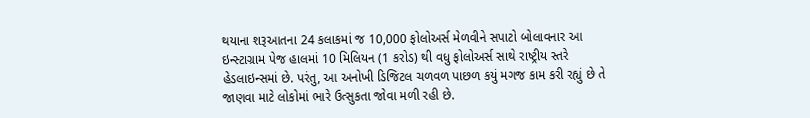થયાના શરૂઆતના 24 કલાકમાં જ 10,000 ફોલોઅર્સ મેળવીને સપાટો બોલાવનાર આ ઇન્સ્ટાગ્રામ પેજ હાલમાં 10 મિલિયન (1 કરોડ) થી વધુ ફોલોઅર્સ સાથે રાષ્ટ્રીય સ્તરે હેડલાઇન્સમાં છે. પરંતુ, આ અનોખી ડિજિટલ ચળવળ પાછળ કયું મગજ કામ કરી રહ્યું છે તે જાણવા માટે લોકોમાં ભારે ઉત્સુકતા જોવા મળી રહી છે.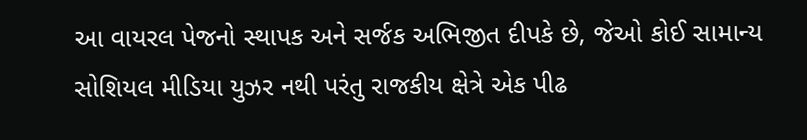આ વાયરલ પેજનો સ્થાપક અને સર્જક અભિજીત દીપકે છે, જેઓ કોઈ સામાન્ય સોશિયલ મીડિયા યુઝર નથી પરંતુ રાજકીય ક્ષેત્રે એક પીઢ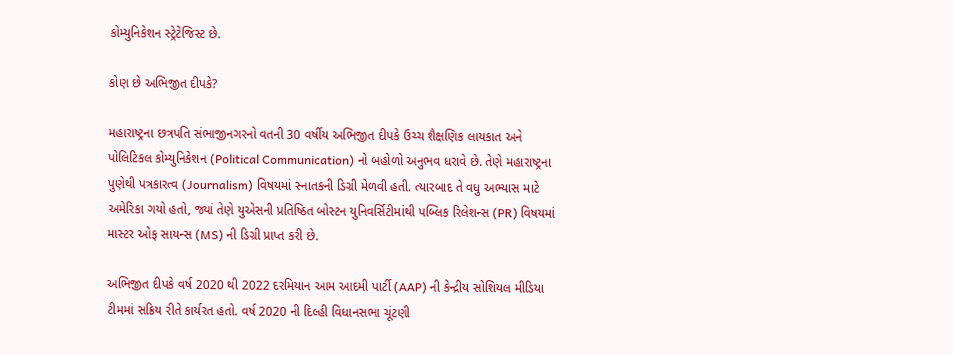કોમ્યુનિકેશન સ્ટ્રેટેજિસ્ટ છે.

કોણ છે અભિજીત દીપકે?

મહારાષ્ટ્રના છત્રપતિ સંભાજીનગરનો વતની 30 વર્ષીય અભિજીત દીપકે ઉચ્ચ શૈક્ષણિક લાયકાત અને પોલિટિકલ કોમ્યુનિકેશન (Political Communication) નો બહોળો અનુભવ ધરાવે છે. તેણે મહારાષ્ટ્રના પુણેથી પત્રકારત્વ (Journalism) વિષયમાં સ્નાતકની ડિગ્રી મેળવી હતી. ત્યારબાદ તે વધુ અભ્યાસ માટે અમેરિકા ગયો હતો, જ્યાં તેણે યુએસની પ્રતિષ્ઠિત બોસ્ટન યુનિવર્સિટીમાંથી પબ્લિક રિલેશન્સ (PR) વિષયમાં માસ્ટર ઓફ સાયન્સ (MS) ની ડિગ્રી પ્રાપ્ત કરી છે.

અભિજીત દીપકે વર્ષ 2020 થી 2022 દરમિયાન આમ આદમી પાર્ટી (AAP) ની કેન્દ્રીય સોશિયલ મીડિયા ટીમમાં સક્રિય રીતે કાર્યરત હતો. વર્ષ 2020 ની દિલ્હી વિધાનસભા ચૂંટણી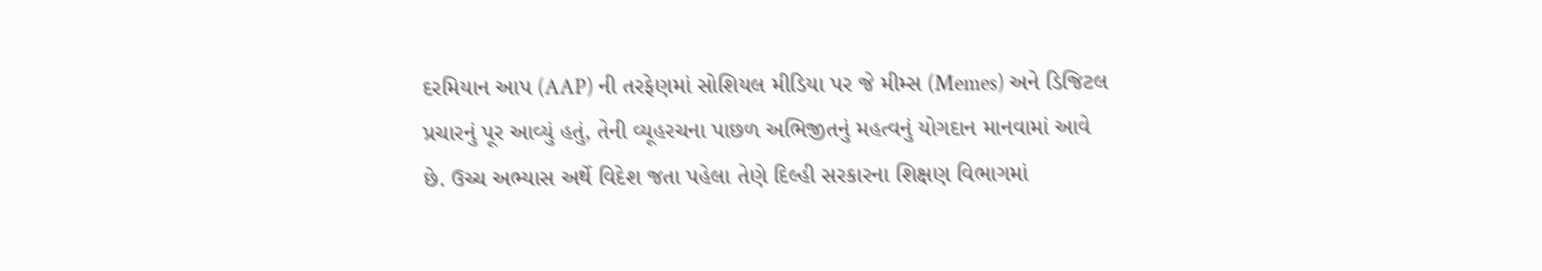દરમિયાન આપ (AAP) ની તરફેણમાં સોશિયલ મીડિયા પર જે મીમ્સ (Memes) અને ડિજિટલ પ્રચારનું પૂર આવ્યું હતું, તેની વ્યૂહરચના પાછળ અભિજીતનું મહત્વનું યોગદાન માનવામાં આવે છે. ઉચ્ચ અભ્યાસ અર્થે વિદેશ જતા પહેલા તેણે દિલ્હી સરકારના શિક્ષણ વિભાગમાં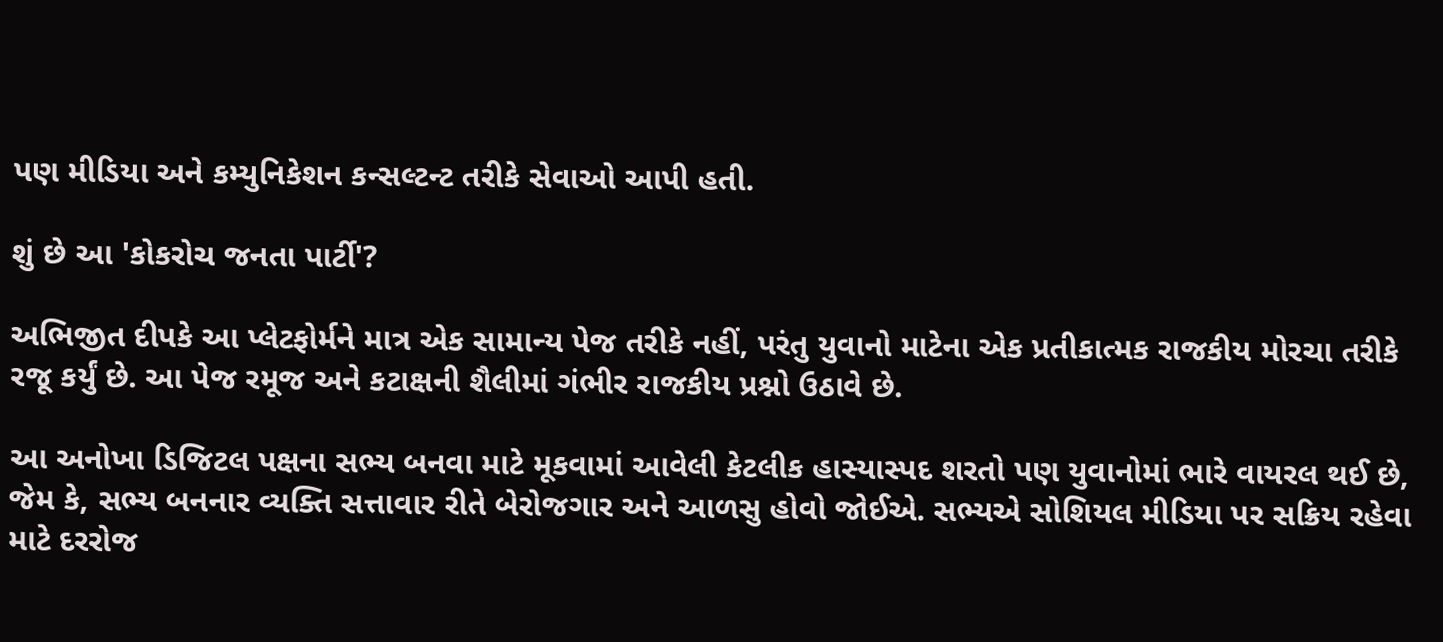પણ મીડિયા અને કમ્યુનિકેશન કન્સલ્ટન્ટ તરીકે સેવાઓ આપી હતી.

શું છે આ 'કોકરોચ જનતા પાર્ટી'?

અભિજીત દીપકે આ પ્લેટફોર્મને માત્ર એક સામાન્ય પેજ તરીકે નહીં, પરંતુ યુવાનો માટેના એક પ્રતીકાત્મક રાજકીય મોરચા તરીકે રજૂ કર્યું છે. આ પેજ રમૂજ અને કટાક્ષની શૈલીમાં ગંભીર રાજકીય પ્રશ્નો ઉઠાવે છે.

આ અનોખા ડિજિટલ પક્ષના સભ્ય બનવા માટે મૂકવામાં આવેલી કેટલીક હાસ્યાસ્પદ શરતો પણ યુવાનોમાં ભારે વાયરલ થઈ છે, જેમ કે, સભ્ય બનનાર વ્યક્તિ સત્તાવાર રીતે બેરોજગાર અને આળસુ હોવો જોઈએ. સભ્યએ સોશિયલ મીડિયા પર સક્રિય રહેવા માટે દરરોજ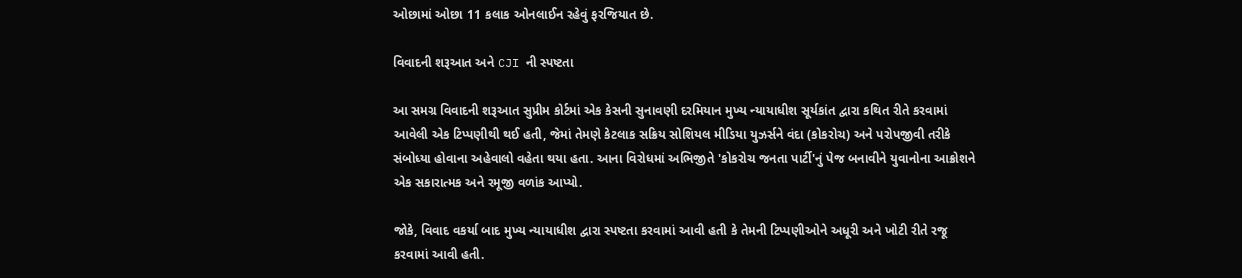ઓછામાં ઓછા 11 કલાક ઓનલાઈન રહેવું ફરજિયાત છે.

વિવાદની શરૂઆત અને CJI ની સ્પષ્ટતા

આ સમગ્ર વિવાદની શરૂઆત સુપ્રીમ કોર્ટમાં એક કેસની સુનાવણી દરમિયાન મુખ્ય ન્યાયાધીશ સૂર્યકાંત દ્વારા કથિત રીતે કરવામાં આવેલી એક ટિપ્પણીથી થઈ હતી, જેમાં તેમણે કેટલાક સક્રિય સોશિયલ મીડિયા યુઝર્સને વંદા (કોકરોચ) અને પરોપજીવી તરીકે સંબોધ્યા હોવાના અહેવાલો વહેતા થયા હતા. આના વિરોધમાં અભિજીતે 'કોકરોચ જનતા પાર્ટી'નું પેજ બનાવીને યુવાનોના આક્રોશને એક સકારાત્મક અને રમૂજી વળાંક આપ્યો.

જોકે, વિવાદ વકર્યા બાદ મુખ્ય ન્યાયાધીશ દ્વારા સ્પષ્ટતા કરવામાં આવી હતી કે તેમની ટિપ્પણીઓને અધૂરી અને ખોટી રીતે રજૂ કરવામાં આવી હતી.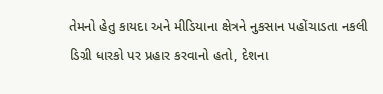તેમનો હેતુ કાયદા અને મીડિયાના ક્ષેત્રને નુકસાન પહોંચાડતા નકલી ડિગ્રી ધારકો પર પ્રહાર કરવાનો હતો, દેશના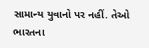સામાન્ય યુવાનો પર નહીં. તેઓ ભારતના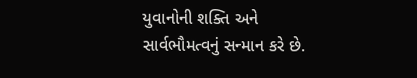યુવાનોની શક્તિ અને સાર્વભૌમત્વનું સન્માન કરે છે.